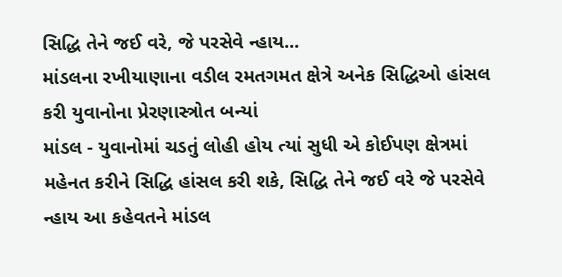સિદ્ધિ તેને જઈ વરે, જે પરસેવે ન્હાય...
માંડલના રખીયાણાના વડીલ રમતગમત ક્ષેત્રે અનેક સિદ્ધિઓ હાંસલ કરી યુવાનોના પ્રેરણાસ્ત્રોત બન્યાં
માંડલ - યુવાનોમાં ચડતું લોહી હોય ત્યાં સુધી એ કોઈપણ ક્ષેત્રમાં મહેનત કરીને સિદ્ધિ હાંસલ કરી શકે, સિદ્ધિ તેને જઈ વરે જે પરસેવે ન્હાય આ કહેવતને માંડલ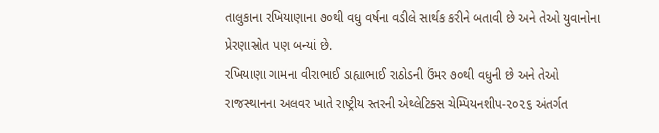તાલુકાના રખિયાણાના ૭૦થી વધુ વર્ષના વડીલે સાર્થક કરીને બતાવી છે અને તેઓ યુવાનોના પ્રેરણાસ્રોત પણ બન્યાં છે.
રખિયાણા ગામના વીરાભાઈ ડાહ્યાભાઈ રાઠોડની ઉંમર ૭૦થી વધુની છે અને તેઓ રાજસ્થાનના અલવર ખાતે રાષ્ટ્રીય સ્તરની એથ્લેટિક્સ ચેમ્પિયનશીપ-૨૦૨૬ અંતર્ગત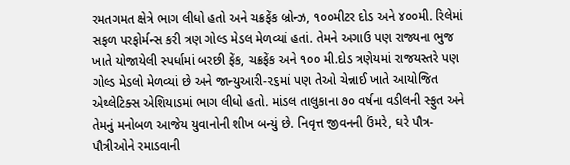રમતગમત ક્ષેત્રે ભાગ લીધો હતો અને ચક્રફેંક બ્રોન્ઝ, ૧૦૦મીટર દોડ અને ૪૦૦મી. રિલેમાં સફળ પરફોર્મન્સ કરી ત્રણ ગોલ્ડ મેડલ મેળવ્યાં હતાં. તેમને અગાઉ પણ રાજ્યના ભુજ ખાતે યોજાયેલી સ્પર્ધામાં બરછી ફેંક, ચક્રફેંક અને ૧૦૦ મી.દોડ ત્રણેયમાં રાજયસ્તરે પણ ગોલ્ડ મેડલો મેળવ્યાં છે અને જાન્યુઆરી-૨૬માં પણ તેઓ ચેન્નાઈ ખાતે આયોજિત એથ્લેટિક્સ એશિયાડમાં ભાગ લીધો હતો. માંડલ તાલુકાના ૭૦ વર્ષના વડીલની સ્ફુત અને તેમનું મનોબળ આજેય યુવાનોની શીખ બન્યું છે. નિવૃત્ત જીવનની ઉંમરે, ઘરે પૌત્ર-પૌત્રીઓને રમાડવાની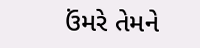ઉંમરે તેમને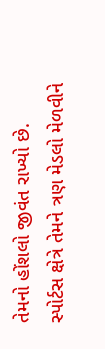તેમનો હોંશલો જીવંત રાખ્યો છે. સ્પોર્ટસ ક્ષેત્રે તેમને ત્રણ મેડલો મેળવીને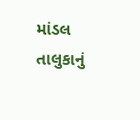માંડલ તાલુકાનું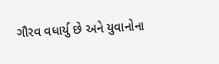ગૌરવ વધાર્યુ છે અને યુવાનોના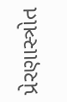પ્રેરણાસ્ત્રોત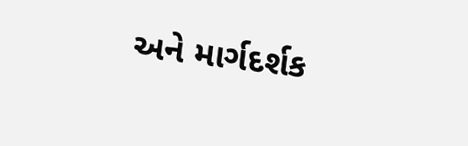અને માર્ગદર્શક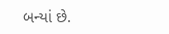બન્યાં છે.